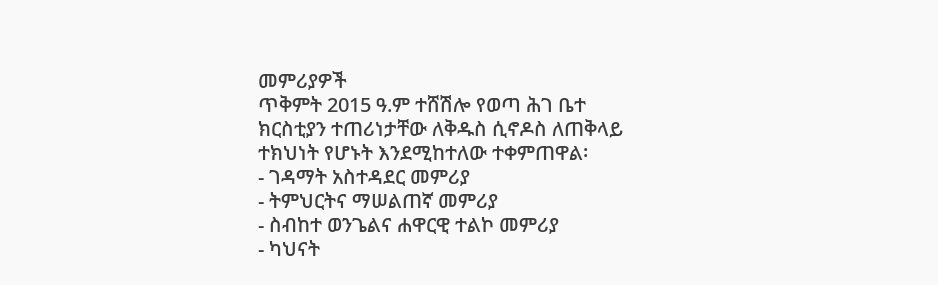መምሪያዎች
ጥቅምት 2015 ዓ.ም ተሸሽሎ የወጣ ሕገ ቤተ ክርስቲያን ተጠሪነታቸው ለቅዱስ ሲኖዶስ ለጠቅላይ ተክህነት የሆኑት እንደሚከተለው ተቀምጠዋል፡
- ገዳማት አስተዳደር መምሪያ
- ትምህርትና ማሠልጠኛ መምሪያ
- ስብከተ ወንጌልና ሐዋርዊ ተልኮ መምሪያ
- ካህናት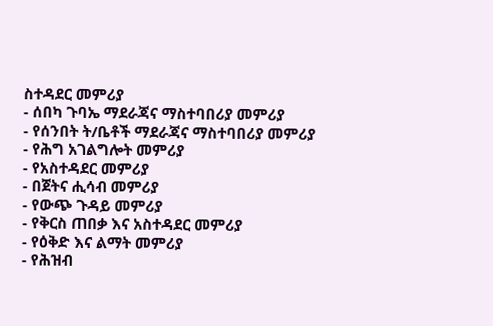ስተዳደር መምሪያ
- ሰበካ ጉባኤ ማደራጃና ማስተባበሪያ መምሪያ
- የሰንበት ት/ቤቶች ማደራጃና ማስተባበሪያ መምሪያ
- የሕግ አገልግሎት መምሪያ
- የአስተዳደር መምሪያ
- በጀትና ሒሳብ መምሪያ
- የውጭ ጉዳይ መምሪያ
- የቅርስ ጠበቃ እና አስተዳደር መምሪያ
- የዕቅድ እና ልማት መምሪያ
- የሕዝብ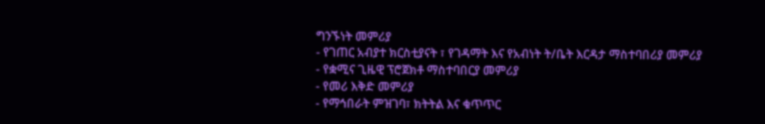ግንኙነት መምሪያ
- የገጠር አብያተ ክርስቲያናት ፣ የገዳማት እና የአብነት ት/ቤት እርዳታ ማስተባበሪያ መምሪያ
- የቋሚና ጊዜዊ ፕሮጀክቶ ማስተባበርያ መምሪያ
- የመሪ እቅድ መምሪያ
- የማኅበራት ምዝገባ፣ ክትትል እና ቁጥጥር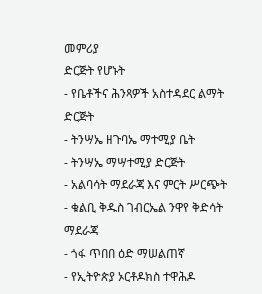መምሪያ
ድርጅት የሆኑት
- የቤቶችና ሕንጻዎች አስተዳደር ልማት ድርጅት
- ትንሣኤ ዘጉባኤ ማተሚያ ቤት
- ትንሣኤ ማሣተሚያ ድርጅት
- አልባሳት ማደራጃ እና ምርት ሥርጭት
- ቁልቢ ቅዱስ ገብርኤል ንዋየ ቅድሳት ማደራጃ
- ጎፋ ጥበበ ዕድ ማሠልጠኛ
- የኢትዮጵያ ኦርቶዶክስ ተዋሕዶ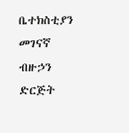ቤተክስቲያን መገናኛ ብዙኃን ድርጅት